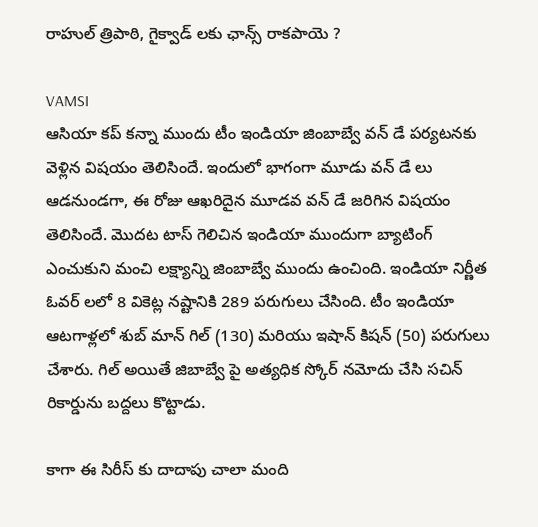రాహుల్ త్రిపాఠి, గైక్వాడ్ లకు ఛాన్స్ రాకపాయె ?

VAMSI
ఆసియా కప్ కన్నా ముందు టీం ఇండియా జింబాబ్వే వన్ డే పర్యటనకు వెళ్లిన విషయం తెలిసిందే. ఇందులో భాగంగా మూడు వన్ డే లు ఆడనుండగా, ఈ రోజు ఆఖరిదైన మూడవ వన్ డే జరిగిన విషయం తెలిసిందే. మొదట టాస్ గెలిచిన ఇండియా ముందుగా బ్యాటింగ్ ఎంచుకుని మంచి లక్ష్యాన్ని జింబాబ్వే ముందు ఉంచింది. ఇండియా నిర్ణీత ఓవర్ లలో 8 వికెట్ల నష్టానికి 289 పరుగులు చేసింది. టీం ఇండియా ఆటగాళ్లలో శుబ్ మాన్ గిల్ (130) మరియు ఇషాన్ కిషన్ (50) పరుగులు చేశారు. గిల్ అయితే జిబాబ్వే పై అత్యధిక స్కోర్ నమోదు చేసి సచిన్ రికార్డును బద్దలు కొట్టాడు.

కాగా ఈ సిరీస్ కు దాదాపు చాలా మంది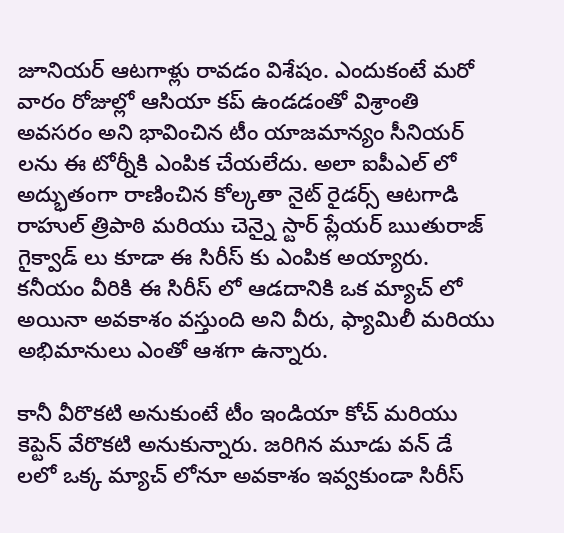జూనియర్ ఆటగాళ్లు రావడం విశేషం. ఎందుకంటే మరో వారం రోజుల్లో ఆసియా కప్ ఉండడంతో విశ్రాంతి అవసరం అని భావించిన టీం యాజమాన్యం సీనియర్ లను ఈ టోర్నీకి ఎంపిక చేయలేదు. అలా ఐపీఎల్ లో అద్భుతంగా రాణించిన కోల్కతా నైట్ రైడర్స్ ఆటగాడి రాహుల్ త్రిపాఠి మరియు చెన్నై స్టార్ ప్లేయర్ ఋతురాజ్ గైక్వాడ్ లు కూడా ఈ సిరీస్ కు ఎంపిక అయ్యారు. కనీయం వీరికి ఈ సిరీస్ లో ఆడదానికి ఒక మ్యాచ్ లో అయినా అవకాశం వస్తుంది అని వీరు, ఫ్యామిలీ మరియు అభిమానులు ఎంతో ఆశగా ఉన్నారు.

కానీ వీరొకటి అనుకుంటే టీం ఇండియా కోచ్ మరియు కెప్టెన్ వేరొకటి అనుకున్నారు. జరిగిన మూడు వన్ డే లలో ఒక్క మ్యాచ్ లోనూ అవకాశం ఇవ్వకుండా సిరీస్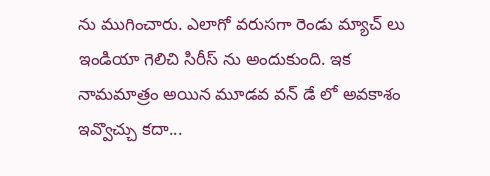ను ముగించారు. ఎలాగో వరుసగా రెండు మ్యాచ్ లు ఇండియా గెలిచి సిరీస్ ను అందుకుంది. ఇక నామమాత్రం అయిన మూడవ వన్ డే లో అవకాశం ఇవ్వొచ్చు కదా...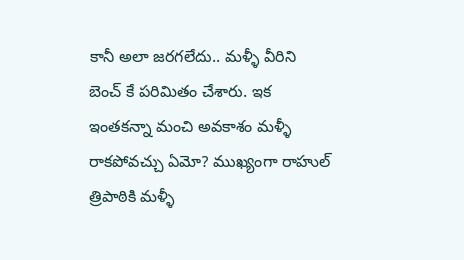కానీ అలా జరగలేదు.. మళ్ళీ వీరిని బెంచ్ కే పరిమితం చేశారు. ఇక ఇంతకన్నా మంచి అవకాశం మళ్ళీ రాకపోవచ్చు ఏమో? ముఖ్యంగా రాహుల్ త్రిపాఠికి మళ్ళీ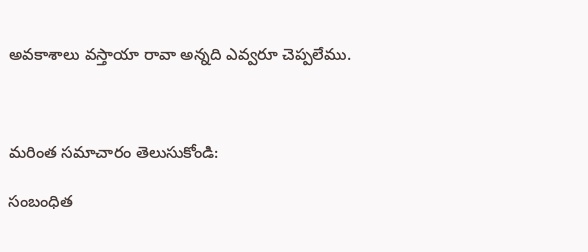అవకాశాలు వస్తాయా రావా అన్నది ఎవ్వరూ చెప్పలేము.



మరింత సమాచారం తెలుసుకోండి:

సంబంధిత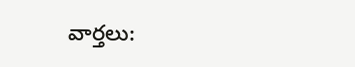వార్తలు: